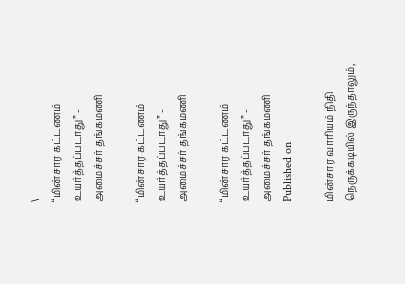\
“மின்சார கட்டணம் உயர்த்தப்படாது” - அமைச்சர் தங்கமணி

“மின்சார கட்டணம் உயர்த்தப்படாது” - அமைச்சர் தங்கமணி

“மின்சார கட்டணம் உயர்த்தப்படாது” - அமைச்சர் தங்கமணி
Published on

மின்சார வாரியம் நிதி நெருக்கடியில் இருந்தாலும்,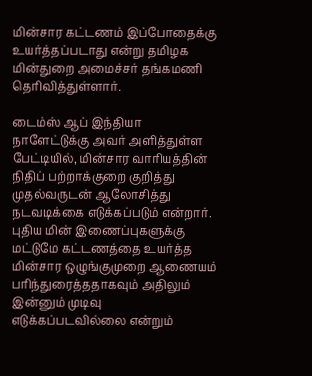மின்சார கட்டணம் இப்போதைக்கு உயர்த்தப்படாது என்று தமிழக மின்துறை அமைச்சர் தங்கமணி தெரிவித்துள்ளார்.

டைம்ஸ் ஆப் இந்தியா நாளேட்டுக்கு அவர் அளித்துள்ள பேட்டியில், மின்சார வாரியத்தின் நிதிப் பற்றாக்குறை குறித்து முதல்வருடன் ஆலோசித்து நடவடிக்கை எடுக்கப்படும் என்றார். புதிய மின் இணைப்புகளுக்கு மட்டுமே கட்டணத்தை உயர்த்த மின்சார ஒழுங்குமுறை ஆணையம் பரிந்துரைத்ததாகவும் அதிலும் இன்னும் முடிவு எடுக்கப்படவில்லை என்றும்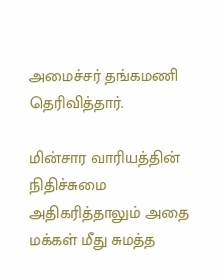அமைச்சர் தங்கமணி தெரிவித்தார்.

மின்சார வாரியத்தின் நிதிச்சுமை அதிகரித்தாலும் அதை மக்கள் மீது சுமத்த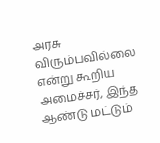அரசு விரும்பவில்லை என்று கூறிய அமைச்சர், இந்த ஆண்டு மட்டும்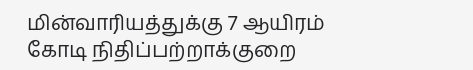மின்வாரியத்துக்கு 7 ஆயிரம் கோடி நிதிப்பற்றாக்குறை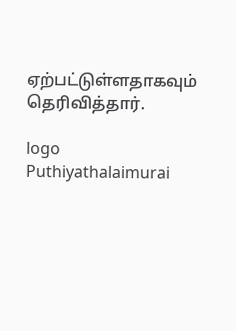ஏற்பட்டுள்ளதாகவும் தெரிவித்தார்.

logo
Puthiyathalaimurai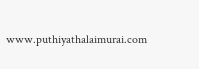www.puthiyathalaimurai.com